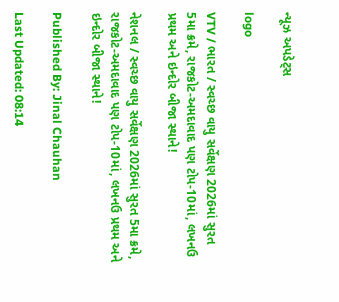ન્યૂઝ અપડેટ્સ

logo

VTV / ભારત / સ્વચ્છ વાયુ સર્વેક્ષણ 2026માં સુરત 5મા ક્રમે, રાજકોટ-અમદાવાદ પણ ટોપ-10માં, લખનઉ પ્રથમ અને ઇન્દોર બીજા સ્થાને!

નેશનલ / સ્વચ્છ વાયુ સર્વેક્ષણ 2026માં સુરત 5મા ક્રમે, રાજકોટ-અમદાવાદ પણ ટોપ-10માં, લખનઉ પ્રથમ અને ઇન્દોર બીજા સ્થાને!

Published By: Jinal Chauhan

Last Updated: 08:14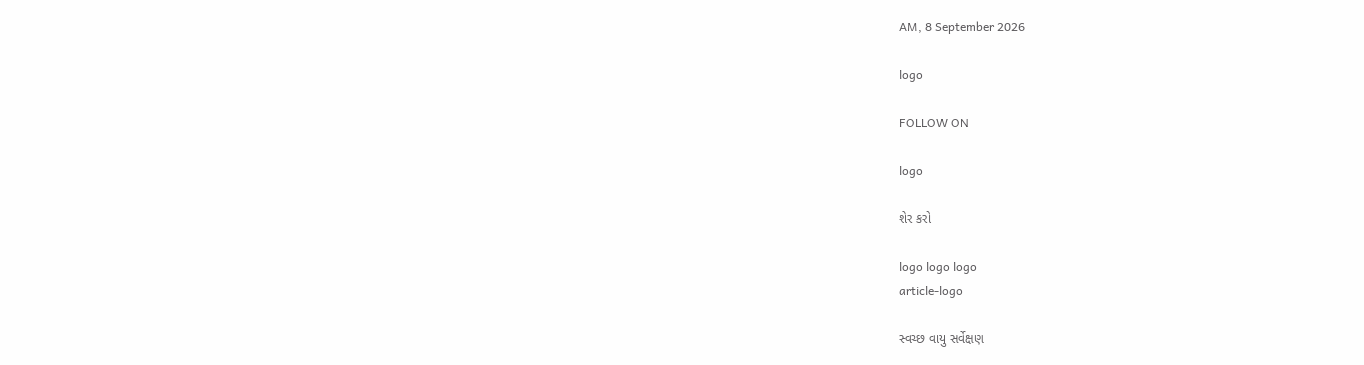AM, 8 September 2026

logo

FOLLOW ON

logo

શેર કરો

logo logo logo
article-logo

સ્વચ્છ વાયુ સર્વેક્ષણ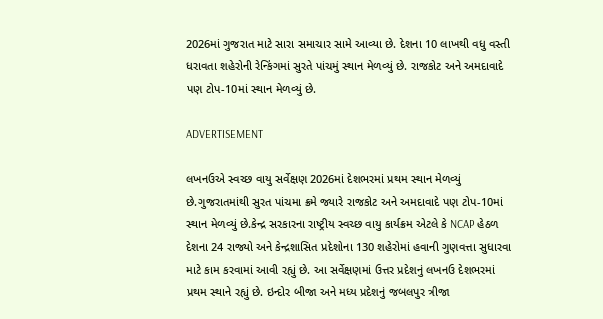2026માં ગુજરાત માટે સારા સમાચાર સામે આવ્યા છે. દેશના 10 લાખથી વધુ વસ્તી ધરાવતા શહેરોની રેન્કિંગમાં સુરતે પાંચમું સ્થાન મેળવ્યું છે. રાજકોટ અને અમદાવાદે પણ ટોપ-10માં સ્થાન મેળવ્યું છે.

ADVERTISEMENT

લખનઉએ સ્વચ્છ વાયુ સર્વેક્ષણ 2026માં દેશભરમાં પ્રથમ સ્થાન મેળવ્યું છે.ગુજરાતમાંથી સુરત પાંચમા ક્રમે જ્યારે રાજકોટ અને અમદાવાદે પણ ટોપ-10માં સ્થાન મેળવ્યું છે.કેન્દ્ર સરકારના રાષ્ટ્રીય સ્વચ્છ વાયુ કાર્યક્રમ એટલે કે NCAP હેઠળ દેશના 24 રાજ્યો અને કેન્દ્રશાસિત પ્રદેશોના 130 શહેરોમાં હવાની ગુણવત્તા સુધારવા માટે કામ કરવામાં આવી રહ્યું છે. આ સર્વેક્ષણમાં ઉત્તર પ્રદેશનું લખનઉ દેશભરમાં પ્રથમ સ્થાને રહ્યું છે. ઇન્દોર બીજા અને મધ્ય પ્રદેશનું જબલપુર ત્રીજા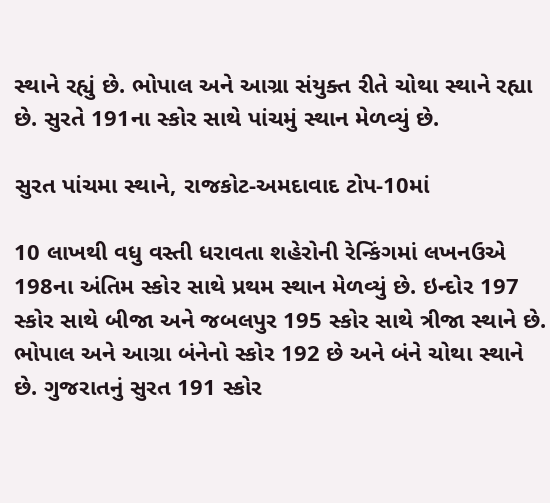સ્થાને રહ્યું છે. ભોપાલ અને આગ્રા સંયુક્ત રીતે ચોથા સ્થાને રહ્યા છે. સુરતે 191ના સ્કોર સાથે પાંચમું સ્થાન મેળવ્યું છે.

સુરત પાંચમા સ્થાને, રાજકોટ-અમદાવાદ ટોપ-10માં

10 લાખથી વધુ વસ્તી ધરાવતા શહેરોની રેન્કિંગમાં લખનઉએ 198ના અંતિમ સ્કોર સાથે પ્રથમ સ્થાન મેળવ્યું છે. ઇન્દોર 197 સ્કોર સાથે બીજા અને જબલપુર 195 સ્કોર સાથે ત્રીજા સ્થાને છે. ભોપાલ અને આગ્રા બંનેનો સ્કોર 192 છે અને બંને ચોથા સ્થાને છે. ગુજરાતનું સુરત 191 સ્કોર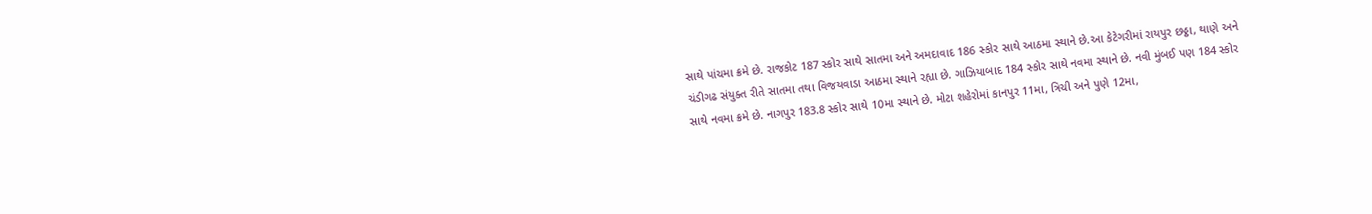સાથે પાંચમા ક્રમે છે. રાજકોટ 187 સ્કોર સાથે સાતમા અને અમદાવાદ 186 સ્કોર સાથે આઠમા સ્થાને છે.આ કેટેગરીમાં રાયપુર છઠ્ઠા, થાણે અને ચંડીગઢ સંયુક્ત રીતે સાતમા તથા વિજયવાડા આઠમા સ્થાને રહ્યા છે. ગાઝિયાબાદ 184 સ્કોર સાથે નવમા સ્થાને છે. નવી મુંબઈ પણ 184 સ્કોર સાથે નવમા ક્રમે છે. નાગપુર 183.8 સ્કોર સાથે 10મા સ્થાને છે. મોટા શહેરોમાં કાનપુર 11મા, ત્રિચી અને પુણે 12મા,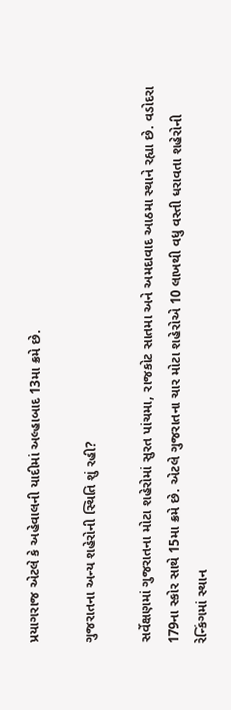પ્રયાગરાજ એટલે કે અહેવાલની યાદીમાં અલ્હાબાદ 13મા ક્રમે છે.

ગુજરાતના અન્ય શહેરોની સ્થિતિ શું રહી?

સર્વેક્ષણમાં ગુજરાતના મોટા શહેરોમાં સુરત પાંચમા, રાજકોટ સાતમા અને અમદાવાદ આઠમા સ્થાને રહ્યા છે. વડોદરા 179ના સ્કોર સાથે 15મા ક્રમે છે. એટલે ગુજરાતના ચાર મોટા શહેરોએ 10 લાખથી વધુ વસ્તી ધરાવતા શહેરોની રેન્કિંગમાં સ્થાન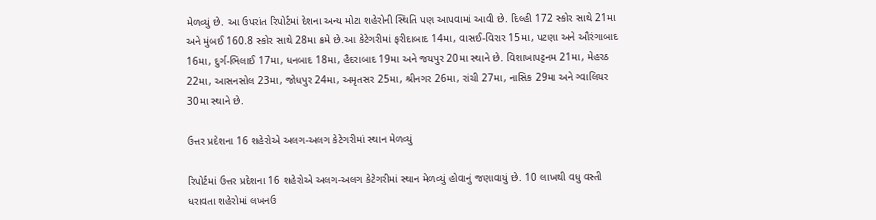મેળવ્યું છે. આ ઉપરાંત રિપોર્ટમાં દેશના અન્ય મોટા શહેરોની સ્થિતિ પણ આપવામાં આવી છે. દિલ્હી 172 સ્કોર સાથે 21મા અને મુંબઈ 160.8 સ્કોર સાથે 28મા ક્રમે છે.આ કેટેગરીમાં ફરીદાબાદ 14મા, વાસઈ-વિરાર 15મા, પટણા અને ઔરંગાબાદ 16મા, દુર્ગ-ભિલાઈ 17મા, ધનબાદ 18મા, હૈદરાબાદ 19મા અને જયપુર 20મા સ્થાને છે. વિશાખાપટ્ટનમ 21મા, મેહરઠ 22મા, આસનસોલ 23મા, જોધપુર 24મા, અમૃતસર 25મા, શ્રીનગર 26મા, રાંચી 27મા, નાસિક 29મા અને ગ્વાલિયર 30મા સ્થાને છે.

ઉત્તર પ્રદેશના 16 શહેરોએ અલગ-અલગ કેટેગરીમાં સ્થાન મેળવ્યું

રિપોર્ટમાં ઉત્તર પ્રદેશના 16 શહેરોએ અલગ-અલગ કેટેગરીમાં સ્થાન મેળવ્યું હોવાનું જણાવાયું છે. 10 લાખથી વધુ વસ્તી ધરાવતા શહેરોમાં લખનઉ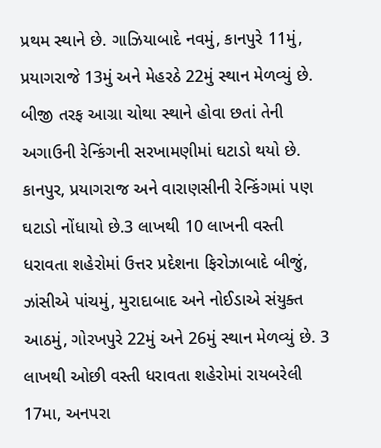પ્રથમ સ્થાને છે. ગાઝિયાબાદે નવમું, કાનપુરે 11મું, પ્રયાગરાજે 13મું અને મેહરઠે 22મું સ્થાન મેળવ્યું છે. બીજી તરફ આગ્રા ચોથા સ્થાને હોવા છતાં તેની અગાઉની રેન્કિંગની સરખામણીમાં ઘટાડો થયો છે. કાનપુર, પ્રયાગરાજ અને વારાણસીની રેન્કિંગમાં પણ ઘટાડો નોંધાયો છે.3 લાખથી 10 લાખની વસ્તી ધરાવતા શહેરોમાં ઉત્તર પ્રદેશના ફિરોઝાબાદે બીજું, ઝાંસીએ પાંચમું, મુરાદાબાદ અને નોઈડાએ સંયુક્ત આઠમું, ગોરખપુરે 22મું અને 26મું સ્થાન મેળવ્યું છે. 3 લાખથી ઓછી વસ્તી ધરાવતા શહેરોમાં રાયબરેલી 17મા, અનપરા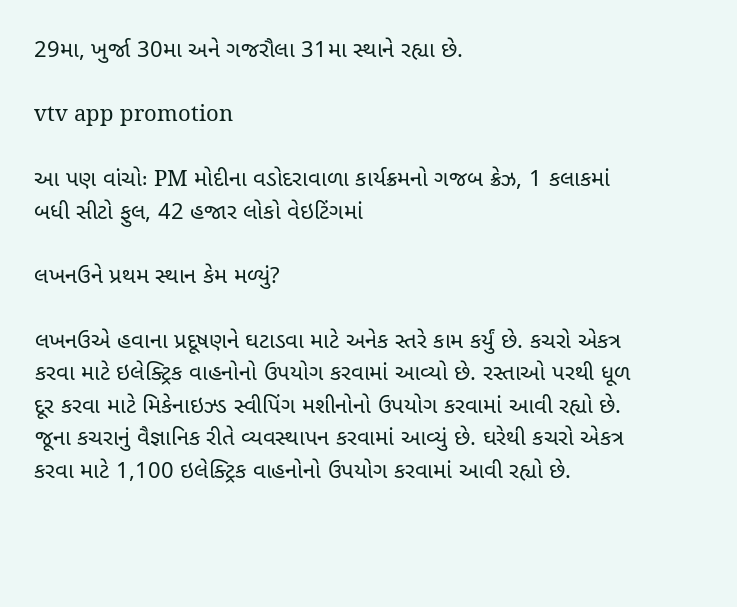29મા, ખુર્જા 30મા અને ગજરૌલા 31મા સ્થાને રહ્યા છે.

vtv app promotion

આ પણ વાંચોઃ PM મોદીના વડોદરાવાળા કાર્યક્રમનો ગજબ ક્રેઝ, 1 કલાકમાં બધી સીટો ફુલ, 42 હજાર લોકો વેઇટિંગમાં

લખનઉને પ્રથમ સ્થાન કેમ મળ્યું?

લખનઉએ હવાના પ્રદૂષણને ઘટાડવા માટે અનેક સ્તરે કામ કર્યું છે. કચરો એકત્ર કરવા માટે ઇલેક્ટ્રિક વાહનોનો ઉપયોગ કરવામાં આવ્યો છે. રસ્તાઓ પરથી ધૂળ દૂર કરવા માટે મિકેનાઇઝ્ડ સ્વીપિંગ મશીનોનો ઉપયોગ કરવામાં આવી રહ્યો છે. જૂના કચરાનું વૈજ્ઞાનિક રીતે વ્યવસ્થાપન કરવામાં આવ્યું છે. ઘરેથી કચરો એકત્ર કરવા માટે 1,100 ઇલેક્ટ્રિક વાહનોનો ઉપયોગ કરવામાં આવી રહ્યો છે.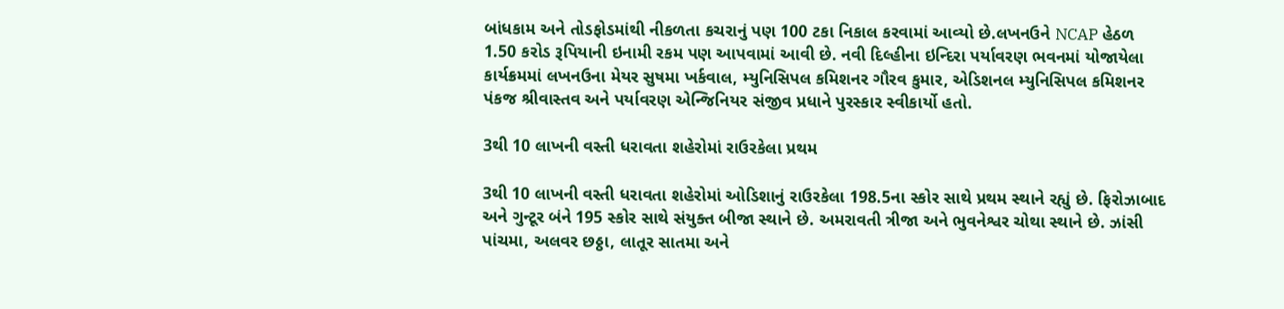બાંધકામ અને તોડફોડમાંથી નીકળતા કચરાનું પણ 100 ટકા નિકાલ કરવામાં આવ્યો છે.લખનઉને NCAP હેઠળ 1.50 કરોડ રૂપિયાની ઇનામી રકમ પણ આપવામાં આવી છે. નવી દિલ્હીના ઇન્દિરા પર્યાવરણ ભવનમાં યોજાયેલા કાર્યક્રમમાં લખનઉના મેયર સુષમા ખર્કવાલ, મ્યુનિસિપલ કમિશનર ગૌરવ કુમાર, એડિશનલ મ્યુનિસિપલ કમિશનર પંકજ શ્રીવાસ્તવ અને પર્યાવરણ એન્જિનિયર સંજીવ પ્રધાને પુરસ્કાર સ્વીકાર્યો હતો.

3થી 10 લાખની વસ્તી ધરાવતા શહેરોમાં રાઉરકેલા પ્રથમ

3થી 10 લાખની વસ્તી ધરાવતા શહેરોમાં ઓડિશાનું રાઉરકેલા 198.5ના સ્કોર સાથે પ્રથમ સ્થાને રહ્યું છે. ફિરોઝાબાદ અને ગુન્ટૂર બંને 195 સ્કોર સાથે સંયુક્ત બીજા સ્થાને છે. અમરાવતી ત્રીજા અને ભુવનેશ્વર ચોથા સ્થાને છે. ઝાંસી પાંચમા, અલવર છઠ્ઠા, લાતૂર સાતમા અને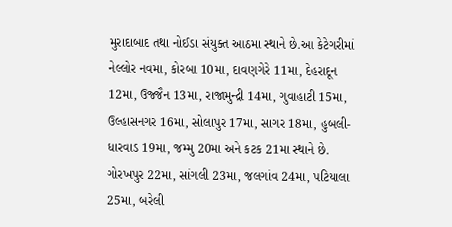મુરાદાબાદ તથા નોઈડા સંયુક્ત આઠમા સ્થાને છે.આ કેટેગરીમાં નેલ્લોર નવમા, કોરબા 10મા, દાવણગેરે 11મા, દેહરાદૂન 12મા, ઉજ્જૈન 13મા, રાજામુન્દ્રી 14મા, ગુવાહાટી 15મા, ઉલ્હાસનગર 16મા, સોલાપુર 17મા, સાગર 18મા, હુબલી-ધારવાડ 19મા, જમ્મુ 20મા અને કટક 21મા સ્થાને છે. ગોરખપુર 22મા, સાંગલી 23મા, જલગાંવ 24મા, પટિયાલા 25મા, બરેલી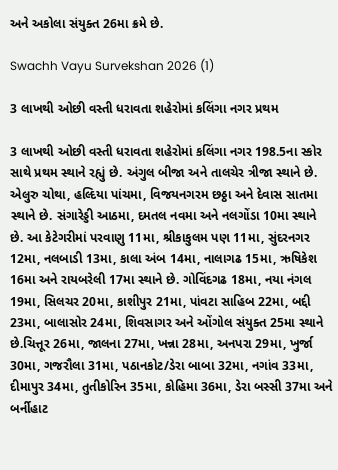અને અકોલા સંયુક્ત 26મા ક્રમે છે.

Swachh Vayu Survekshan 2026 (1)

3 લાખથી ઓછી વસ્તી ધરાવતા શહેરોમાં કલિંગા નગર પ્રથમ

3 લાખથી ઓછી વસ્તી ધરાવતા શહેરોમાં કલિંગા નગર 198.5ના સ્કોર સાથે પ્રથમ સ્થાને રહ્યું છે. અંગુલ બીજા અને તાલચેર ત્રીજા સ્થાને છે. એલુરુ ચોથા, હલ્દિયા પાંચમા, વિજયનગરમ છઠ્ઠા અને દેવાસ સાતમા સ્થાને છે. સંગારેડ્ડી આઠમા, દમતલ નવમા અને નલગોંડા 10મા સ્થાને છે. આ કેટેગરીમાં પરવાણુ 11મા, શ્રીકાકુલમ પણ 11મા, સુંદરનગર 12મા, નલબાડી 13મા, કાલા અંબ 14મા, નાલાગઢ 15મા, ઋષિકેશ 16મા અને રાયબરેલી 17મા સ્થાને છે. ગોવિંદગઢ 18મા, નયા નંગલ 19મા, સિલચર 20મા, કાશીપુર 21મા, પાંવટા સાહિબ 22મા, બદ્દી 23મા, બાલાસોર 24મા, શિવસાગર અને ઓંગોલ સંયુક્ત 25મા સ્થાને છે.ચિત્તૂર 26મા, જાલના 27મા, ખન્ના 28મા, અનપરા 29મા, ખુર્જા 30મા, ગજરૌલા 31મા, પઠાનકોટ/ડેરા બાબા 32મા, નગાંવ 33મા, દીમાપુર 34મા, તુતીકોરિન 35મા, કોહિમા 36મા, ડેરા બસ્સી 37મા અને બર્નીહાટ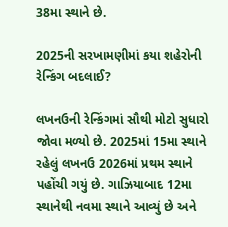38મા સ્થાને છે.

2025ની સરખામણીમાં કયા શહેરોની રેન્કિંગ બદલાઈ?

લખનઉની રેન્કિંગમાં સૌથી મોટો સુધારો જોવા મળ્યો છે. 2025માં 15મા સ્થાને રહેલું લખનઉ 2026માં પ્રથમ સ્થાને પહોંચી ગયું છે. ગાઝિયાબાદ 12મા સ્થાનેથી નવમા સ્થાને આવ્યું છે અને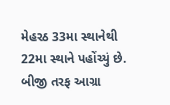મેહરઠ 33મા સ્થાનેથી 22મા સ્થાને પહોંચ્યું છે. બીજી તરફ આગ્રા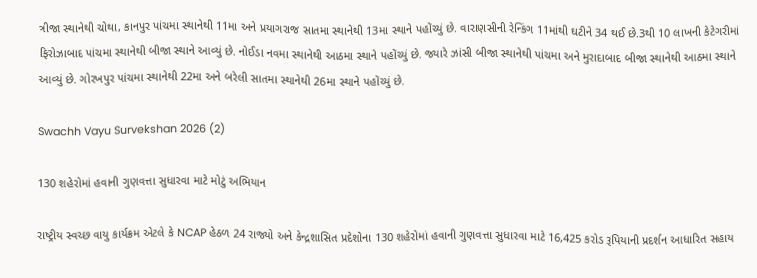ત્રીજા સ્થાનેથી ચોથા, કાનપુર પાંચમા સ્થાનેથી 11મા અને પ્રયાગરાજ સાતમા સ્થાનેથી 13મા સ્થાને પહોંચ્યું છે. વારાણસીની રેન્કિંગ 11માંથી ઘટીને 34 થઈ છે.3થી 10 લાખની કેટેગરીમાં ફિરોઝાબાદ પાંચમા સ્થાનેથી બીજા સ્થાને આવ્યું છે. નોઈડા નવમા સ્થાનેથી આઠમા સ્થાને પહોંચ્યું છે. જ્યારે ઝાંસી બીજા સ્થાનેથી પાંચમા અને મુરાદાબાદ બીજા સ્થાનેથી આઠમા સ્થાને આવ્યું છે. ગોરખપુર પાંચમા સ્થાનેથી 22મા અને બરેલી સાતમા સ્થાનેથી 26મા સ્થાને પહોંચ્યું છે.

Swachh Vayu Survekshan 2026 (2)

130 શહેરોમાં હવાની ગુણવત્તા સુધારવા માટે મોટું અભિયાન

રાષ્ટ્રીય સ્વચ્છ વાયુ કાર્યક્રમ એટલે કે NCAP હેઠળ 24 રાજ્યો અને કેન્દ્રશાસિત પ્રદેશોના 130 શહેરોમાં હવાની ગુણવત્તા સુધારવા માટે 16,425 કરોડ રૂપિયાની પ્રદર્શન આધારિત સહાય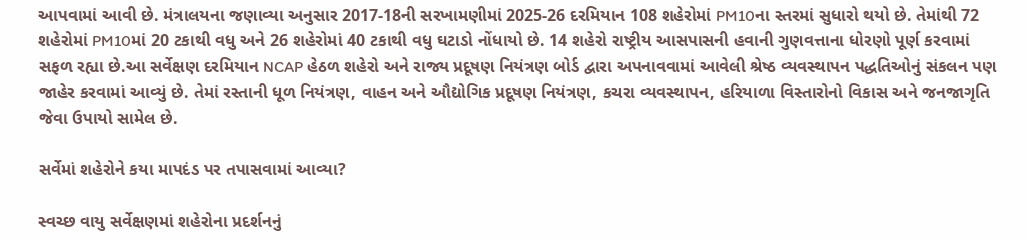આપવામાં આવી છે. મંત્રાલયના જણાવ્યા અનુસાર 2017-18ની સરખામણીમાં 2025-26 દરમિયાન 108 શહેરોમાં PM10ના સ્તરમાં સુધારો થયો છે. તેમાંથી 72 શહેરોમાં PM10માં 20 ટકાથી વધુ અને 26 શહેરોમાં 40 ટકાથી વધુ ઘટાડો નોંધાયો છે. 14 શહેરો રાષ્ટ્રીય આસપાસની હવાની ગુણવત્તાના ધોરણો પૂર્ણ કરવામાં સફળ રહ્યા છે.આ સર્વેક્ષણ દરમિયાન NCAP હેઠળ શહેરો અને રાજ્ય પ્રદૂષણ નિયંત્રણ બોર્ડ દ્વારા અપનાવવામાં આવેલી શ્રેષ્ઠ વ્યવસ્થાપન પદ્ધતિઓનું સંકલન પણ જાહેર કરવામાં આવ્યું છે. તેમાં રસ્તાની ધૂળ નિયંત્રણ, વાહન અને ઔદ્યોગિક પ્રદૂષણ નિયંત્રણ, કચરા વ્યવસ્થાપન, હરિયાળા વિસ્તારોનો વિકાસ અને જનજાગૃતિ જેવા ઉપાયો સામેલ છે.

સર્વેમાં શહેરોને કયા માપદંડ પર તપાસવામાં આવ્યા?

સ્વચ્છ વાયુ સર્વેક્ષણમાં શહેરોના પ્રદર્શનનું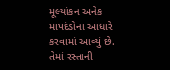મૂલ્યાંકન અનેક માપદંડોના આધારે કરવામાં આવ્યું છે. તેમાં રસ્તાની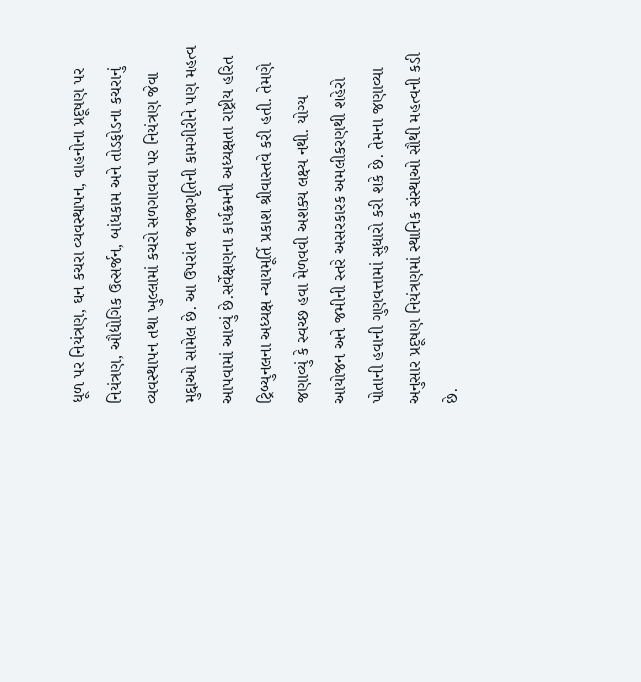ધૂળ પર નિયંત્રણ, ઘન કચરા વ્યવસ્થાપન, વાહનોના પ્રદૂષણ પર નિયંત્રણ, ઔદ્યોગિક ઉત્સર્જન, બાંધકામ અને તોડફોડના કચરાનું વ્યવસ્થાપન તથા ખુલ્લામાં કચરો સળગાવવા પર નિયંત્રણ જેવા મુદ્દાઓ સામેલ છે. આ ઉપરાંત જનજાગૃતિની કામગીરીને પણ મહત્વ આપવામાં આવ્યું છે.સર્વેક્ષણના કાર્યક્રમની અધ્યક્ષતા રાષ્ટ્રીય હરિત ટ્રિબ્યુનલના અધ્યક્ષ ન્યાયમૂર્તિ પ્રકાશ શ્રીવાસ્તવે કરી હતી. તેમણે જણાવ્યું કે સ્વચ્છ હવા મેળવવી અશક્ય લક્ષ્ય નથી. યોગ્ય આયોજન અને જમીની સ્તરે અસરકારક અમલીકરણથી શહેરો પોતાની હવાની ગુણવત્તામાં સુધારો કરી શકે છે. તેમના જણાવ્યા અનુસાર પ્રદૂષણ નિયંત્રણમાં સ્થાનિક સંસ્થાઓ સૌથી મહત્વની કડી છે.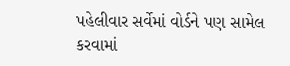પહેલીવાર સર્વેમાં વોર્ડને પણ સામેલ કરવામાં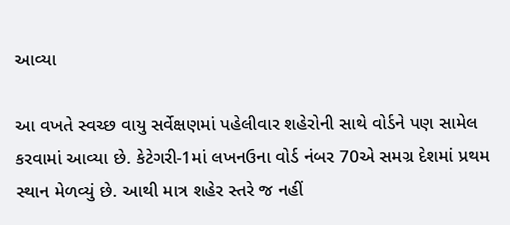આવ્યા

આ વખતે સ્વચ્છ વાયુ સર્વેક્ષણમાં પહેલીવાર શહેરોની સાથે વોર્ડને પણ સામેલ કરવામાં આવ્યા છે. કેટેગરી-1માં લખનઉના વોર્ડ નંબર 70એ સમગ્ર દેશમાં પ્રથમ સ્થાન મેળવ્યું છે. આથી માત્ર શહેર સ્તરે જ નહીં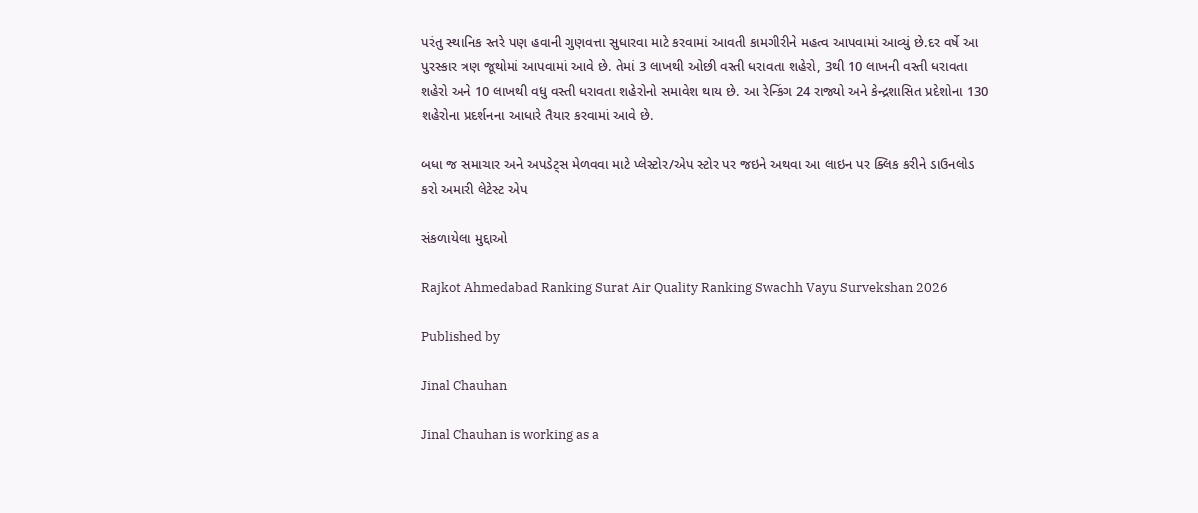પરંતુ સ્થાનિક સ્તરે પણ હવાની ગુણવત્તા સુધારવા માટે કરવામાં આવતી કામગીરીને મહત્વ આપવામાં આવ્યું છે.દર વર્ષે આ પુરસ્કાર ત્રણ જૂથોમાં આપવામાં આવે છે. તેમાં 3 લાખથી ઓછી વસ્તી ધરાવતા શહેરો, 3થી 10 લાખની વસ્તી ધરાવતા શહેરો અને 10 લાખથી વધુ વસ્તી ધરાવતા શહેરોનો સમાવેશ થાય છે. આ રેન્કિંગ 24 રાજ્યો અને કેન્દ્રશાસિત પ્રદેશોના 130 શહેરોના પ્રદર્શનના આધારે તૈયાર કરવામાં આવે છે.

બધા જ સમાચાર અને અપડેટ્સ મેળવવા માટે પ્લેસ્ટોર/એપ સ્ટોર પર જઇને અથવા આ લાઇન પર ક્લિક કરીને ડાઉનલોડ કરો અમારી લેટેસ્ટ એપ

સંકળાયેલા મુદ્દાઓ

Rajkot Ahmedabad Ranking Surat Air Quality Ranking Swachh Vayu Survekshan 2026

Published by

Jinal Chauhan

Jinal Chauhan is working as a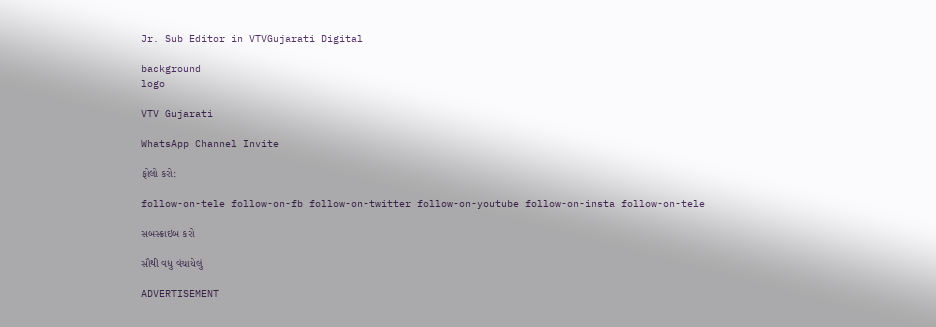Jr. Sub Editor in VTVGujarati Digital

background
logo

VTV Gujarati

WhatsApp Channel Invite

ફોલો કરો:

follow-on-tele follow-on-fb follow-on-twitter follow-on-youtube follow-on-insta follow-on-tele

સબસ્ક્રાઇબ કરો

સૌથી વધુ વંચાયેલું

ADVERTISEMENT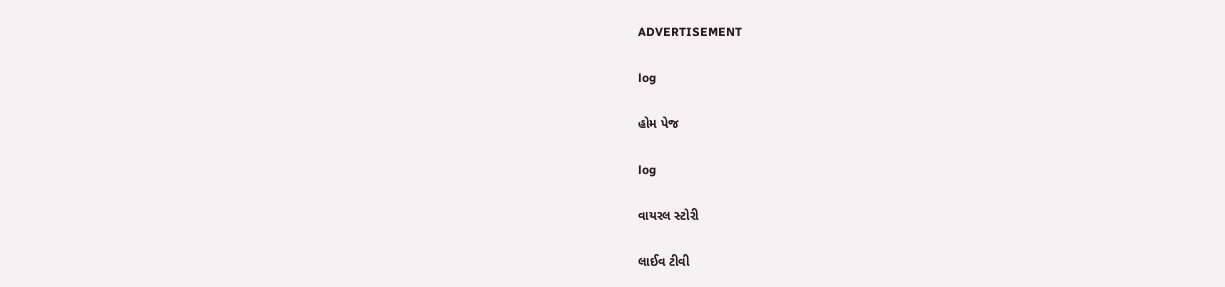ADVERTISEMENT

log

હોમ પેજ

log

વાયરલ સ્ટોરી

લાઈવ ટીવી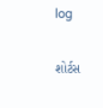log

શોર્ટસ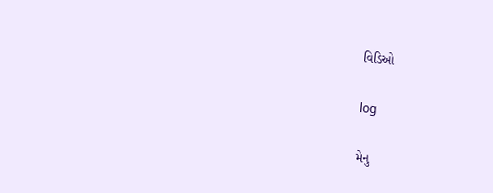વિડિઓ

log

મેનુ